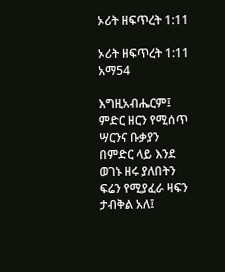ኦሪት ዘፍጥረት 1:11

ኦሪት ዘፍጥረት 1:11 አማ54

እግዚአብሔርም፤ ምድር ዘርን የሚሰጥ ሣርንና ቡቃያን በምድር ላይ እንደ ወገኑ ዘሩ ያለበትን ፍሬን የሚያፈራ ዛፍን ታብቅል አለ፤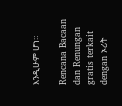እንዲሁም ሆነ።

Rencana Bacaan dan Renungan gratis terkait dengan ኦሪት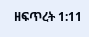ዘፍጥረት 1:11